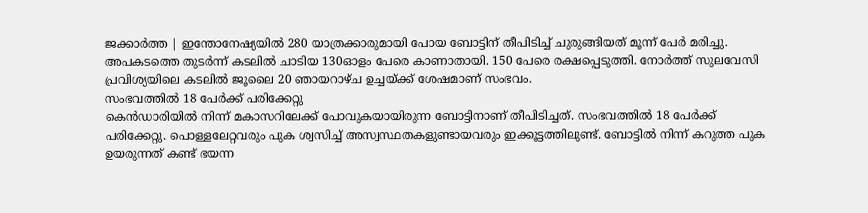ജക്കാർത്ത | ഇന്തോനേഷ്യയിൽ 280 യാത്രക്കാരുമായി പോയ ബോട്ടിന് തീപിടിച്ച് ചുരുങ്ങിയത് മൂന്ന് പേർ മരിച്ചു. അപകടത്തെ തുടർന്ന് കടലിൽ ചാടിയ 130ഓളം പേരെ കാണാതായി. 150 പേരെ രക്ഷപ്പെടുത്തി. നോർത്ത് സുലവേസി പ്രവിശ്യയിലെ കടലിൽ ജൂലൈ 20 ഞായറാഴ്ച ഉച്ചയ്ക്ക് ശേഷമാണ് സംഭവം.
സംഭവത്തിൽ 18 പേർക്ക് പരിക്കേറ്റു
കെൻഡാരിയിൽ നിന്ന് മകാസറിലേക്ക് പോവുകയായിരുന്ന ബോട്ടിനാണ് തീപിടിച്ചത്. സംഭവത്തിൽ 18 പേർക്ക് പരിക്കേറ്റു. പൊള്ളലേറ്റവരും പുക ശ്വസിച്ച് അസ്വസ്ഥതകളുണ്ടായവരും ഇക്കൂട്ടത്തിലുണ്ട്. ബോട്ടിൽ നിന്ന് കറുത്ത പുക ഉയരുന്നത് കണ്ട് ഭയന്ന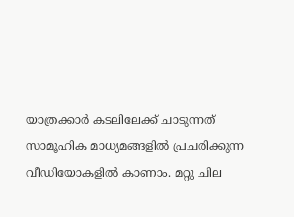യാത്രക്കാർ കടലിലേക്ക് ചാടുന്നത് സാമൂഹിക മാധ്യമങ്ങളിൽ പ്രചരിക്കുന്ന വീഡിയോകളിൽ കാണാം. മറ്റു ചില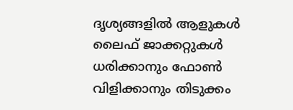ദൃശ്യങ്ങളിൽ ആളുകൾ ലൈഫ് ജാക്കറ്റുകൾ ധരിക്കാനും ഫോൺ വിളിക്കാനും തിടുക്കം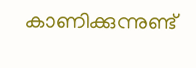കാണിക്കുന്നുണ്ട്